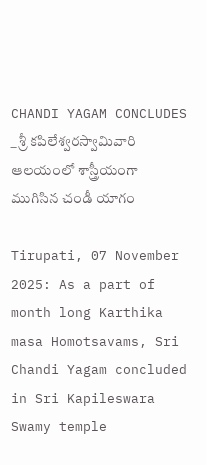CHANDI YAGAM CONCLUDES _ శ్రీ కపిలేశ్వరస్వామివారి ఆలయంలో శాస్త్రీయంగా ముగిసిన చండీ యాగం

Tirupati, 07 November 2025: As a part of month long Karthika masa Homotsavams, Sri Chandi Yagam concluded in Sri Kapileswara Swamy temple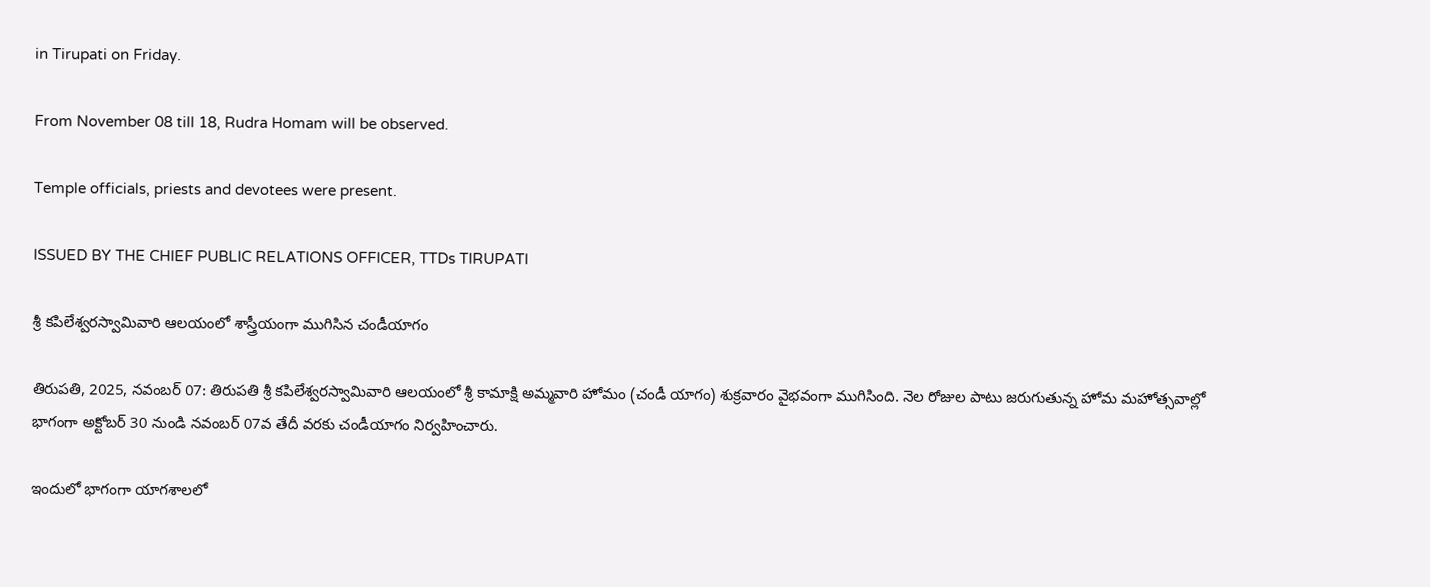in Tirupati on Friday.

From November 08 till 18, Rudra Homam will be observed.

Temple officials, priests and devotees were present.

ISSUED BY THE CHIEF PUBLIC RELATIONS OFFICER, TTDs TIRUPATI

శ్రీ కపిలేశ్వరస్వామివారి ఆలయంలో శాస్త్రీయంగా ముగిసిన చండీయాగం

తిరుపతి, 2025, నవంబర్ 07: తిరుపతి శ్రీ కపిలేశ్వరస్వామివారి ఆలయంలో శ్రీ కామాక్షి అమ్మవారి హోమం (చండీ యాగం) శుక్రవారం వైభవంగా ముగిసింది. నెల రోజుల పాటు జరుగుతున్న హోమ మహోత్సవాల్లో భాగంగా అక్టోబర్ 30 నుండి నవంబర్ 07వ తేదీ వరకు చండీయాగం నిర్వహించారు.

ఇందులో భాగంగా యాగశాలలో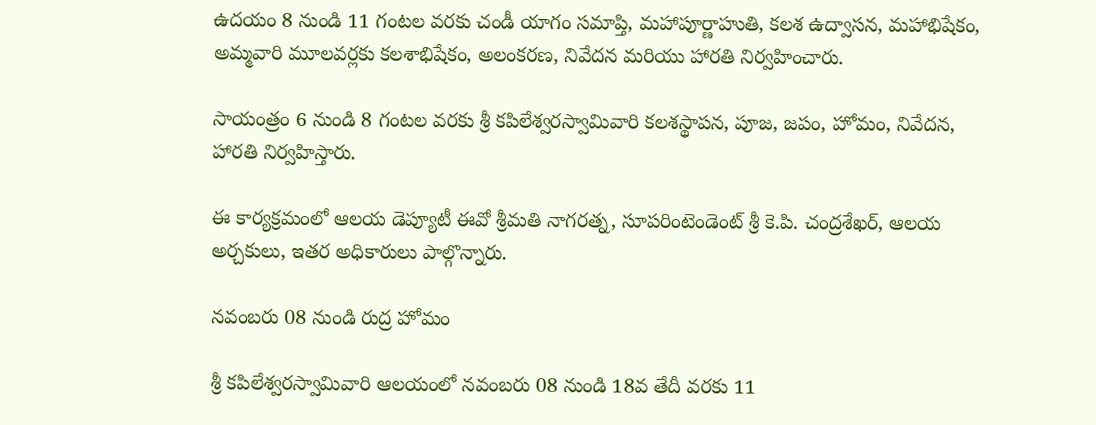ఉదయం 8 నుండి 11 గంటల వరకు చండీ యాగం సమాప్తి, మహాపూర్ణాహుతి, కలశ ఉద్వాసన, మహాభిషేకం, అమ్మ‌వారి మూల‌వ‌ర్ల‌కు కలశాభిషేకం, అలంకరణ, నివేదన మరియు హారతి నిర్వహించారు.

సాయంత్రం 6 నుండి 8 గంటల వరకు శ్రీ కపిలేశ్వరస్వామివారి కలశస్థాపన, పూజ, జపం, హోమం, నివేదన, హారతి నిర్వహిస్తారు.

ఈ కార్యక్రమంలో ఆల‌య డెప్యూటీ ఈవో శ్రీమతి నాగరత్న, సూపరింటెండెంట్ శ్రీ కె.పి. చంద్రశేఖర్, ఆలయ అర్చకులు, ఇతర అధికారులు పాల్గొన్నారు.

నవంబరు 08 నుండి రుద్ర హోమం

శ్రీ కపిలేశ్వరస్వామివారి ఆలయంలో నవంబరు 08 నుండి 18వ తేదీ వరకు 11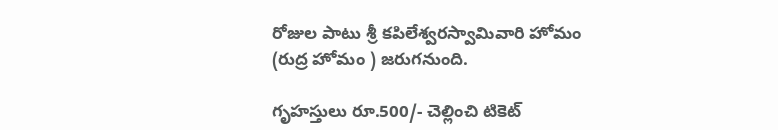రోజుల పాటు శ్రీ కపిలేశ్వరస్వామివారి హోమం (రుద్ర హోమం ) జరుగనుంది.

గృహస్తులు రూ.500/- చెల్లించి టికెట్‌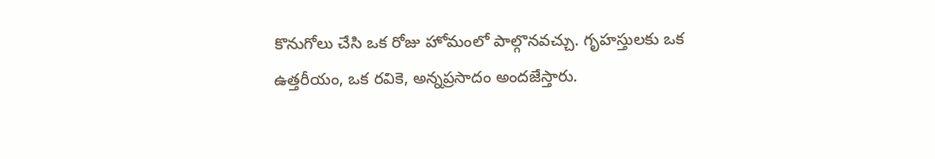కొనుగోలు చేసి ఒక రోజు హోమంలో పాల్గొనవచ్చు. గృహస్తులకు ఒక ఉత్తరీయం, ఒక రవికె, అన్నప్రసాదం అందజేస్తారు.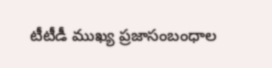టీటీడీ ముఖ్య ప్రజాసంబంధాల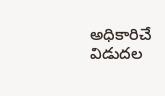అధికారిచే విడుదల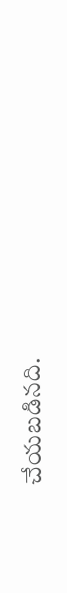చేయబడినది.